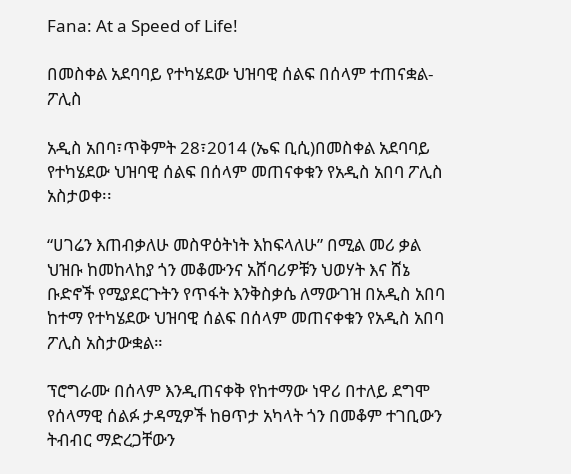Fana: At a Speed of Life!

በመስቀል አደባባይ የተካሄደው ህዝባዊ ሰልፍ በሰላም ተጠናቋል-ፖሊስ

አዲስ አበባ፣ጥቅምት 28፣2014 (ኤፍ ቢሲ)በመስቀል አደባባይ የተካሄደው ህዝባዊ ሰልፍ በሰላም መጠናቀቁን የአዲስ አበባ ፖሊስ አስታወቀ፡፡

“ሀገሬን እጠብቃለሁ መስዋዕትነት እከፍላለሁ” በሚል መሪ ቃል ህዝቡ ከመከላከያ ጎን መቆሙንና አሸባሪዎቹን ህወሃት እና ሸኔ ቡድኖች የሚያደርጉትን የጥፋት እንቅስቃሴ ለማውገዝ በአዲስ አበባ ከተማ የተካሄደው ህዝባዊ ሰልፍ በሰላም መጠናቀቁን የአዲስ አበባ ፖሊስ አስታውቋል።

ፕሮግራሙ በሰላም እንዲጠናቀቅ የከተማው ነዋሪ በተለይ ደግሞ የሰላማዊ ሰልፉ ታዳሚዎች ከፀጥታ አካላት ጎን በመቆም ተገቢውን ትብብር ማድረጋቸውን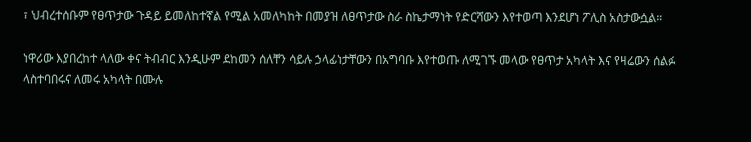፣ ህብረተሰቡም የፀጥታው ጉዳይ ይመለከተኛል የሚል አመለካከት በመያዝ ለፀጥታው ስራ ስኬታማነት የድርሻውን እየተወጣ እንደሆነ ፖሊስ አስታውሷል።

ነዋሪው እያበረከተ ላለው ቀና ትብብር እንዲሁም ደከመን ሰለቸን ሳይሉ ኃላፊነታቸውን በአግባቡ እየተወጡ ለሚገኙ መላው የፀጥታ አካላት እና የዛሬውን ሰልፉ ላስተባበሩና ለመሩ አካላት በሙሉ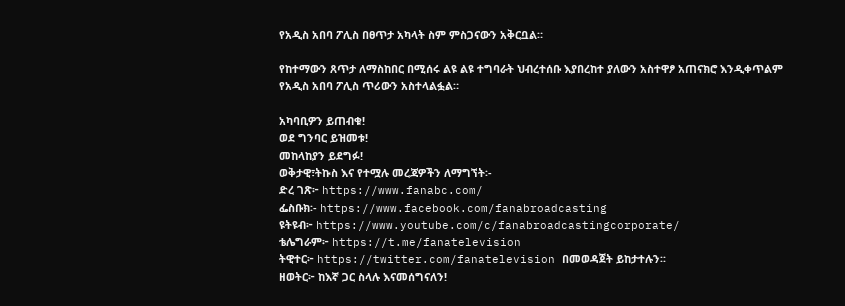የአዲስ አበባ ፖሊስ በፀጥታ አካላት ስም ምስጋናውን አቅርቧል።

የከተማውን ጸጥታ ለማስከበር በሚሰሩ ልዩ ልዩ ተግባራት ህብረተሰቡ እያበረከተ ያለውን አስተዋፆ አጠናክሮ እንዲቀጥልም የአዲስ አበባ ፖሊስ ጥሪውን አስተላልፏል።

አካባቢዎን ይጠብቁ!
ወደ ግንባር ይዝመቱ!
መከላከያን ይደግፉ!
ወቅታዊ፣ትኩስ እና የተሟሉ መረጃዎችን ለማግኘት፡-
ድረ ገጽ፦ https://www.fanabc.com/
ፌስቡክ፡- https://www.facebook.com/fanabroadcasting
ዩትዩብ፦ https://www.youtube.com/c/fanabroadcastingcorporate/
ቴሌግራም፦ https://t.me/fanatelevision
ትዊተር፦ https://twitter.com/fanatelevision በመወዳጀት ይከታተሉን፡፡
ዘወትር፦ ከእኛ ጋር ስላሉ እናመሰግናለን!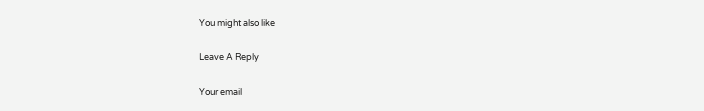You might also like

Leave A Reply

Your email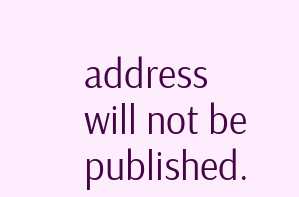address will not be published.